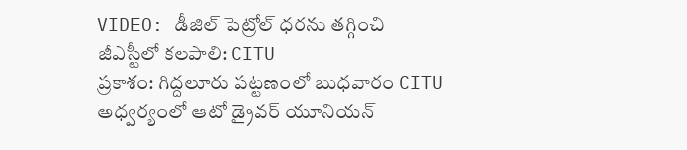VIDEO: డీజిల్ పెట్రోల్ ధరను తగ్గించి జీఎస్టీలో కలపాలి: CITU
ప్రకాశం: గిద్దలూరు పట్టణంలో బుధవారం CITU అధ్వర్యంలో ఆటో డ్రైవర్ యూనియన్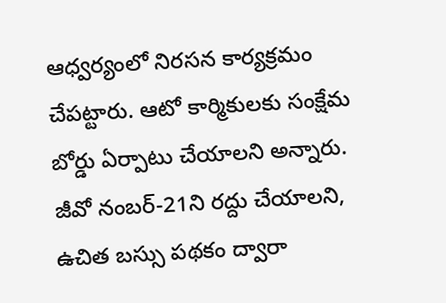ఆధ్వర్యంలో నిరసన కార్యక్రమం చేపట్టారు. ఆటో కార్మికులకు సంక్షేమ బోర్డు ఏర్పాటు చేయాలని అన్నారు. జీవో నంబర్-21ని రద్దు చేయాలని, ఉచిత బస్సు పథకం ద్వారా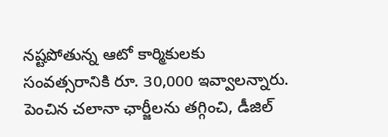నష్టపోతున్న ఆటో కార్మికులకు సంవత్సరానికి రూ. 30,000 ఇవ్వాలన్నారు. పెంచిన చలానా ఛార్జీలను తగ్గించి, డీజిల్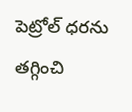పెట్రోల్ ధరను తగ్గించి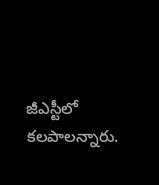జీఎస్టీలో కలపాలన్నారు.